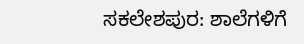ಸಕಲೇಶಪುರ: ಶಾಲೆಗಳಿಗೆ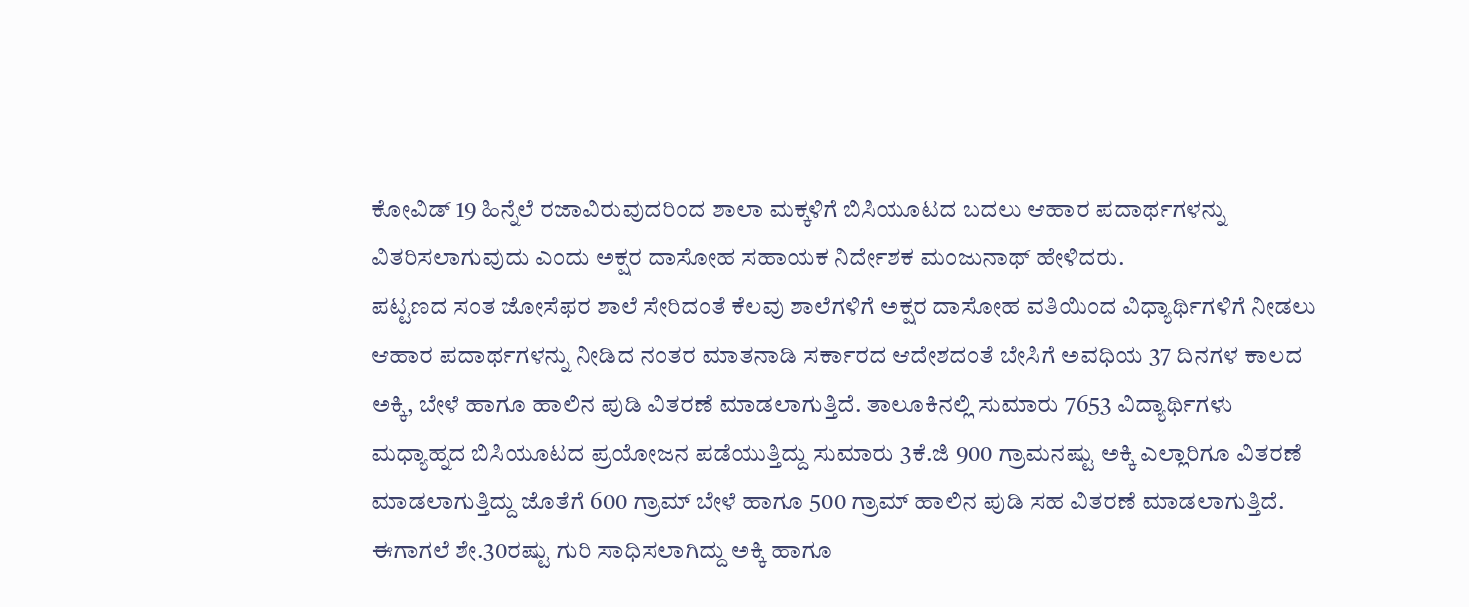ಕೋವಿಡ್ 19 ಹಿನ್ನೆಲೆ ರಜಾವಿರುವುದರಿಂದ ಶಾಲಾ ಮಕ್ಕಳಿಗೆ ಬಿಸಿಯೂಟದ ಬದಲು ಆಹಾರ ಪದಾರ್ಥಗಳನ್ನು ವಿತರಿಸಲಾಗುವುದು ಎಂದು ಅಕ್ಷರ ದಾಸೋಹ ಸಹಾಯಕ ನಿರ್ದೇಶಕ ಮಂಜುನಾಥ್ ಹೇಳಿದರು.
ಪಟ್ಟಣದ ಸಂತ ಜೋಸೆಫರ ಶಾಲೆ ಸೇರಿದಂತೆ ಕೆಲವು ಶಾಲೆಗಳಿಗೆ ಅಕ್ಷರ ದಾಸೋಹ ವತಿಯಿಂದ ವಿಧ್ಯಾರ್ಥಿಗಳಿಗೆ ನೀಡಲು ಆಹಾರ ಪದಾರ್ಥಗಳನ್ನು ನೀಡಿದ ನಂತರ ಮಾತನಾಡಿ ಸರ್ಕಾರದ ಆದೇಶದಂತೆ ಬೇಸಿಗೆ ಅವಧಿಯ 37 ದಿನಗಳ ಕಾಲದ ಅಕ್ಕಿ, ಬೇಳೆ ಹಾಗೂ ಹಾಲಿನ ಪುಡಿ ವಿತರಣೆ ಮಾಡಲಾಗುತ್ತಿದೆ. ತಾಲೂಕಿನಲ್ಲಿ ಸುಮಾರು 7653 ವಿದ್ಯಾರ್ಥಿಗಳು ಮಧ್ಯಾಹ್ನದ ಬಿಸಿಯೂಟದ ಪ್ರಯೋಜನ ಪಡೆಯುತ್ತಿದ್ದು ಸುಮಾರು 3ಕೆ.ಜಿ 900 ಗ್ರಾಮನಷ್ಟು ಅಕ್ಕಿ ಎಲ್ಲಾರಿಗೂ ವಿತರಣೆ ಮಾಡಲಾಗುತ್ತಿದ್ದು ಜೊತೆಗೆ 600 ಗ್ರಾಮ್ ಬೇಳೆ ಹಾಗೂ 500 ಗ್ರಾಮ್ ಹಾಲಿನ ಪುಡಿ ಸಹ ವಿತರಣೆ ಮಾಡಲಾಗುತ್ತಿದೆ. ಈಗಾಗಲೆ ಶೇ.30ರಷ್ಟು ಗುರಿ ಸಾಧಿಸಲಾಗಿದ್ದು ಅಕ್ಕಿ ಹಾಗೂ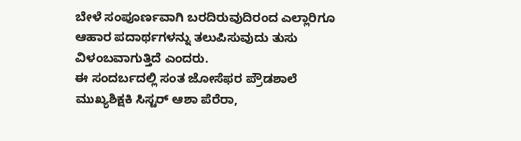ಬೇಳೆ ಸಂಪೂರ್ಣವಾಗಿ ಬರದಿರುವುದಿರಂದ ಎಲ್ಲಾರಿಗೂ ಆಹಾರ ಪದಾರ್ಥಗಳನ್ನು ತಲುಪಿಸುವುದು ತುಸು ವಿಳಂಬವಾಗುತ್ತಿದೆ ಎಂದರು.
ಈ ಸಂದರ್ಬದಲ್ಲಿ ಸಂತ ಜೋಸೆಫರ ಪ್ರೌಡಶಾಲೆ ಮುಖ್ಯಶಿಕ್ಷಕಿ ಸಿಸ್ಟರ್ ಆಶಾ ಪೆರೆರಾ,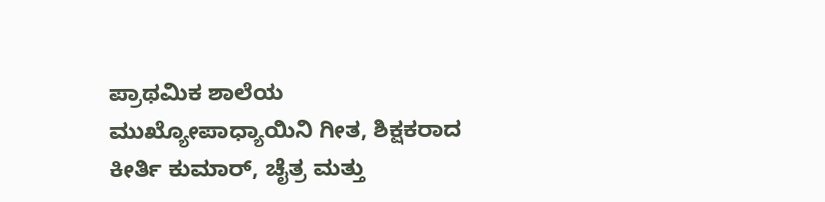ಪ್ರಾಥಮಿಕ ಶಾಲೆಯ ಮುಖ್ಯೋಪಾಧ್ಯಾಯಿನಿ ಗೀತ, ಶಿಕ್ಷಕರಾದ ಕೀರ್ತಿ ಕುಮಾರ್, ಚೈತ್ರ ಮತ್ತು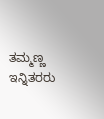ತಮ್ಮಣ್ಣ ಇನ್ನಿತರರು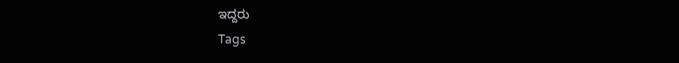ಇದ್ದರು
Tags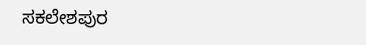ಸಕಲೇಶಪುರ